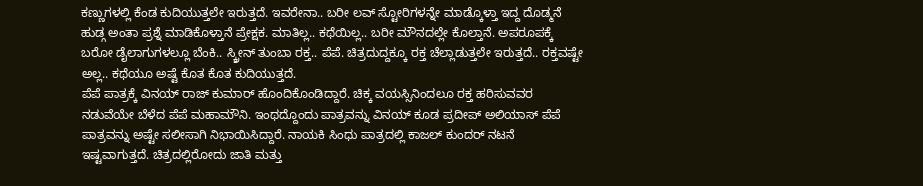ಕಣ್ಣುಗಳಲ್ಲಿ ಕೆಂಡ ಕುದಿಯುತ್ತಲೇ ಇರುತ್ತದೆ. ಇವರೇನಾ.. ಬರೀ ಲವ್ ಸ್ಟೋರಿಗಳನ್ನೇ ಮಾಡ್ಕೊಳ್ತಾ ಇದ್ದ ದೊಡ್ಮನೆ ಹುಡ್ಗ ಅಂತಾ ಪ್ರಶ್ನೆ ಮಾಡಿಕೊಳ್ತಾನೆ ಪ್ರೇಕ್ಷಕ. ಮಾತಿಲ್ಲ.. ಕಥೆಯಿಲ್ಲ.. ಬರೀ ಮೌನದಲ್ಲೇ ಕೊಲ್ತಾನೆ. ಅಪರೂಪಕ್ಕೆ ಬರೋ ಡೈಲಾಗುಗಳಲ್ಲೂ ಬೆಂಕಿ.. ಸ್ಕ್ರೀನ್ ತುಂಬಾ ರಕ್ತ.. ಪೆಪೆ. ಚಿತ್ರದುದ್ದಕ್ಕೂ ರಕ್ತ ಚೆಲ್ಲಾಡುತ್ತಲೇ ಇರುತ್ತದೆ.. ರಕ್ತವಷ್ಟೇ ಅಲ್ಲ.. ಕಥೆಯೂ ಅಷ್ಟೆ ಕೊತ ಕೊತ ಕುದಿಯುತ್ತದೆ.
ಪೆಪೆ ಪಾತ್ರಕ್ಕೆ ವಿನಯ್ ರಾಜ್ ಕುಮಾರ್ ಹೊಂದಿಕೊಂಡಿದ್ದಾರೆ. ಚಿಕ್ಕ ವಯಸ್ಸಿನಿಂದಲೂ ರಕ್ತ ಹರಿಸುವವರ ನಡುವೆಯೇ ಬೆಳೆದ ಪೆಪೆ ಮಹಾಮೌನಿ. ಇಂಥದ್ದೊಂದು ಪಾತ್ರವನ್ನು ವಿನಯ್ ಕೂಡ ಪ್ರದೀಪ್ ಅಲಿಯಾಸ್ ಪೆಪೆ ಪಾತ್ರವನ್ನು ಅಷ್ಟೇ ಸಲೀಸಾಗಿ ನಿಭಾಯಿಸಿದ್ದಾರೆ. ನಾಯಕಿ ಸಿಂಧು ಪಾತ್ರದಲ್ಲಿ ಕಾಜಲ್ ಕುಂದರ್ ನಟನೆ ಇಷ್ಟವಾಗುತ್ತದೆ. ಚಿತ್ರದಲ್ಲಿರೋದು ಜಾತಿ ಮತ್ತು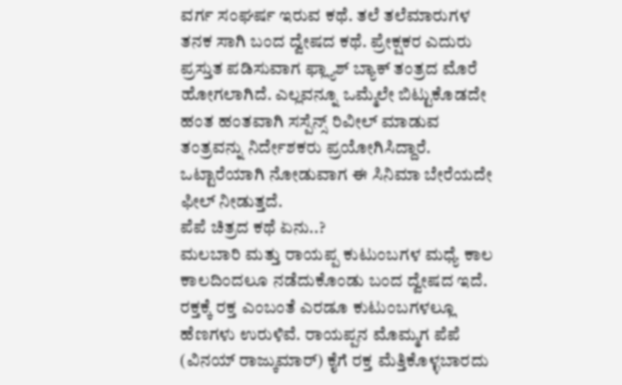ವರ್ಗ ಸಂಘರ್ಷ ಇರುವ ಕಥೆ. ತಲೆ ತಲೆಮಾರುಗಳ ತನಕ ಸಾಗಿ ಬಂದ ದ್ವೇಷದ ಕಥೆ. ಪ್ರೇಕ್ಷಕರ ಎದುರು ಪ್ರಸ್ತುತ ಪಡಿಸುವಾಗ ಫ್ಲ್ಯಾಶ್ ಬ್ಯಾಕ್ ತಂತ್ರದ ಮೊರೆ ಹೋಗಲಾಗಿದೆ. ಎಲ್ಲವನ್ನೂ ಒಮ್ಮೆಲೇ ಬಿಟ್ಟುಕೊಡದೇ ಹಂತ ಹಂತವಾಗಿ ಸಸ್ಪೆನ್ಸ್ ರಿವೀಲ್ ಮಾಡುವ ತಂತ್ರವನ್ನು ನಿರ್ದೇಶಕರು ಪ್ರಯೋಗಿಸಿದ್ದಾರೆ. ಒಟ್ಟಾರೆಯಾಗಿ ನೋಡುವಾಗ ಈ ಸಿನಿಮಾ ಬೇರೆಯದೇ ಫೀಲ್ ನೀಡುತ್ತದೆ.
ಪೆಪೆ ಚಿತ್ರದ ಕಥೆ ಏನು..?
ಮಲಬಾರಿ ಮತ್ತು ರಾಯಪ್ಪ ಕುಟುಂಬಗಳ ಮಧ್ಯೆ ಕಾಲ ಕಾಲದಿಂದಲೂ ನಡೆದುಕೊಂಡು ಬಂದ ದ್ವೇಷದ ಇದೆ. ರಕ್ತಕ್ಕೆ ರಕ್ತ ಎಂಬಂತೆ ಎರಡೂ ಕುಟುಂಬಗಳಲ್ಲೂ ಹೆಣಗಳು ಉರುಳಿವೆ. ರಾಯಪ್ಪನ ಮೊಮ್ಮಗ ಪೆಪೆ (ವಿನಯ್ ರಾಜ್ಕುಮಾರ್) ಕೈಗೆ ರಕ್ತ ಮೆತ್ತಿಕೊಳ್ಳಬಾರದು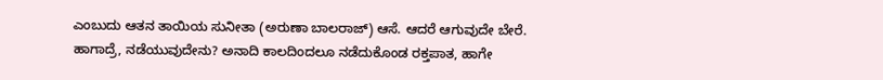ಎಂಬುದು ಆತನ ತಾಯಿಯ ಸುನೀತಾ (ಅರುಣಾ ಬಾಲರಾಜ್) ಆಸೆ. ಆದರೆ ಆಗುವುದೇ ಬೇರೆ. ಹಾಗಾದ್ರೆ, ನಡೆಯುವುದೇನು? ಅನಾದಿ ಕಾಲದಿಂದಲೂ ನಡೆದುಕೊಂಡ ರಕ್ತಪಾತ, ಹಾಗೇ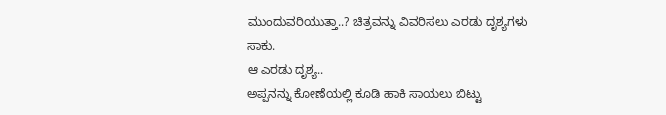ಮುಂದುವರಿಯುತ್ತಾ..? ಚಿತ್ರವನ್ನು ವಿವರಿಸಲು ಎರಡು ದೃಶ್ಯಗಳು ಸಾಕು.
ಆ ಎರಡು ದೃಶ್ಯ..
ಅಪ್ಪನನ್ನು ಕೋಣೆಯಲ್ಲಿ ಕೂಡಿ ಹಾಕಿ ಸಾಯಲು ಬಿಟ್ಟು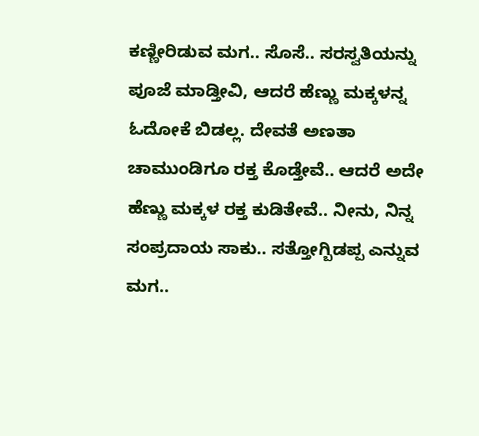ಕಣ್ಣೀರಿಡುವ ಮಗ.. ಸೊಸೆ.. ಸರಸ್ವತಿಯನ್ನು ಪೂಜೆ ಮಾಡ್ತೀವಿ, ಆದರೆ ಹೆಣ್ಣು ಮಕ್ಕಳನ್ನ ಓದೋಕೆ ಬಿಡಲ್ಲ. ದೇವತೆ ಅಣತಾ ಚಾಮುಂಡಿಗೂ ರಕ್ತ ಕೊಡ್ತೇವೆ.. ಆದರೆ ಅದೇ ಹೆಣ್ಣು ಮಕ್ಕಳ ರಕ್ತ ಕುಡಿತೇವೆ.. ನೀನು, ನಿನ್ನ ಸಂಪ್ರದಾಯ ಸಾಕು.. ಸತ್ತೋಗ್ಬಿಡಪ್ಪ ಎನ್ನುವ ಮಗ..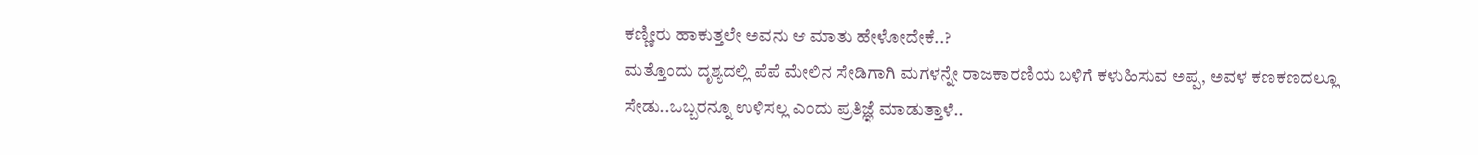ಕಣ್ಣೀರು ಹಾಕುತ್ತಲೇ ಅವನು ಆ ಮಾತು ಹೇಳೋದೇಕೆ..?
ಮತ್ತೊಂದು ದೃಶ್ಯದಲ್ಲಿ ಪೆಪೆ ಮೇಲಿನ ಸೇಡಿಗಾಗಿ ಮಗಳನ್ನೇ ರಾಜಕಾರಣಿಯ ಬಳಿಗೆ ಕಳುಹಿಸುವ ಅಪ್ಪ, ಅವಳ ಕಣಕಣದಲ್ಲೂ ಸೇಡು..ಒಬ್ಬರನ್ನೂ ಉಳಿಸಲ್ಲ ಎಂದು ಪ್ರತಿಜ್ಞೆ ಮಾಡುತ್ತಾಳೆ..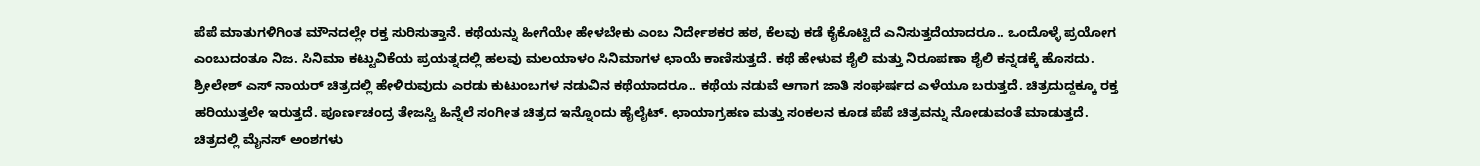ಪೆಪೆ ಮಾತುಗಳಿಗಿಂತ ಮೌನದಲ್ಲೇ ರಕ್ತ ಸುರಿಸುತ್ತಾನೆ. ಕಥೆಯನ್ನು ಹೀಗೆಯೇ ಹೇಳಬೇಕು ಎಂಬ ನಿರ್ದೇಶಕರ ಹಠ, ಕೆಲವು ಕಡೆ ಕೈಕೊಟ್ಟಿದೆ ಎನಿಸುತ್ತದೆಯಾದರೂ.. ಒಂದೊಳ್ಳೆ ಪ್ರಯೋಗ ಎಂಬುದಂತೂ ನಿಜ. ಸಿನಿಮಾ ಕಟ್ಟುವಿಕೆಯ ಪ್ರಯತ್ನದಲ್ಲಿ ಹಲವು ಮಲಯಾಳಂ ಸಿನಿಮಾಗಳ ಛಾಯೆ ಕಾಣಿಸುತ್ತದೆ. ಕಥೆ ಹೇಳುವ ಶೈಲಿ ಮತ್ತು ನಿರೂಪಣಾ ಶೈಲಿ ಕನ್ನಡಕ್ಕೆ ಹೊಸದು.
ಶ್ರೀಲೇಶ್ ಎಸ್ ನಾಯರ್ ಚಿತ್ರದಲ್ಲಿ ಹೇಳಿರುವುದು ಎರಡು ಕುಟುಂಬಗಳ ನಡುವಿನ ಕಥೆಯಾದರೂ.. ಕಥೆಯ ನಡುವೆ ಆಗಾಗ ಜಾತಿ ಸಂಘರ್ಷದ ಎಳೆಯೂ ಬರುತ್ತದೆ. ಚಿತ್ರದುದ್ದಕ್ಕೂ ರಕ್ತ ಹರಿಯುತ್ತಲೇ ಇರುತ್ತದೆ. ಪೂರ್ಣಚಂದ್ರ ತೇಜಸ್ವಿ ಹಿನ್ನೆಲೆ ಸಂಗೀತ ಚಿತ್ರದ ಇನ್ನೊಂದು ಹೈಲೈಟ್. ಛಾಯಾಗ್ರಹಣ ಮತ್ತು ಸಂಕಲನ ಕೂಡ ಪೆಪೆ ಚಿತ್ರವನ್ನು ನೋಡುವಂತೆ ಮಾಡುತ್ತದೆ.
ಚಿತ್ರದಲ್ಲಿ ಮೈನಸ್ ಅಂಶಗಳು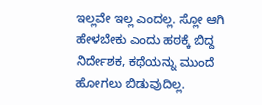ಇಲ್ಲವೇ ಇಲ್ಲ ಎಂದಲ್ಲ. ಸ್ಲೋ ಆಗಿ ಹೇಳಬೇಕು ಎಂದು ಹಠಕ್ಕೆ ಬಿದ್ದ ನಿರ್ದೇಶಕ, ಕಥೆಯನ್ನು ಮುಂದೆ ಹೋಗಲು ಬಿಡುವುದಿಲ್ಲ.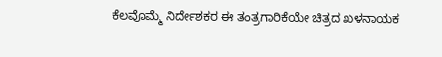ಕೆಲವೊಮ್ಮೆ ನಿರ್ದೇಶಕರ ಈ ತಂತ್ರಗಾರಿಕೆಯೇ ಚಿತ್ರದ ಖಳನಾಯಕ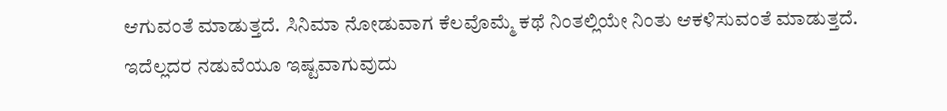ಆಗುವಂತೆ ಮಾಡುತ್ತದೆ. ಸಿನಿಮಾ ನೋಡುವಾಗ ಕೆಲವೊಮ್ಮೆ ಕಥೆ ನಿಂತಲ್ಲಿಯೇ ನಿಂತು ಆಕಳಿಸುವಂತೆ ಮಾಡುತ್ತದೆ. ಇದೆಲ್ಲದರ ನಡುವೆಯೂ ಇಷ್ಟವಾಗುವುದು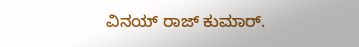ವಿನಯ್ ರಾಜ್ ಕುಮಾರ್.